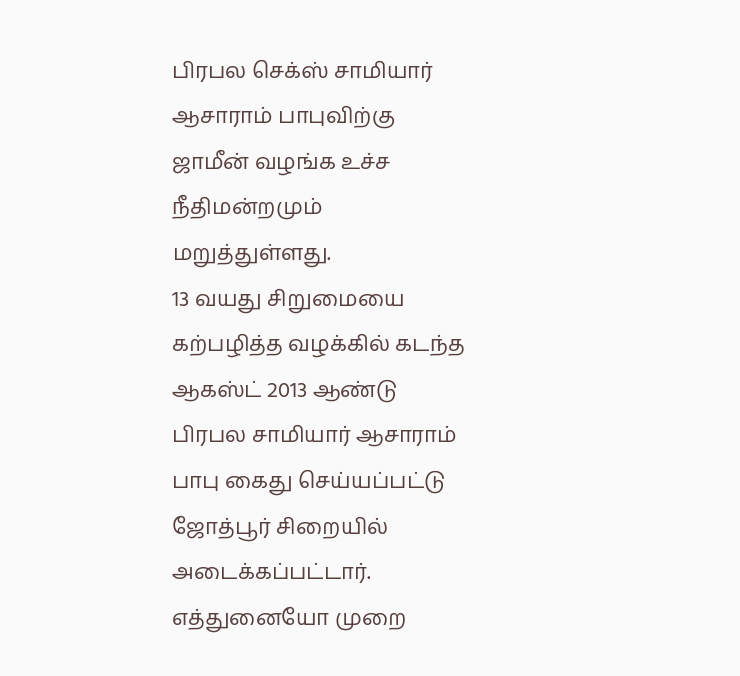பிரபல செக்ஸ் சாமியார் ஆசாராம் பாபுவிற்கு ஜாமீன் வழங்க உச்ச நீதிமன்றமும் மறுத்துள்ளது.
13 வயது சிறுமையை கற்பழித்த வழக்கில் கடந்த ஆகஸ்ட் 2013 ஆண்டு பிரபல சாமியார் ஆசாராம் பாபு கைது செய்யப்பட்டு ஜோத்பூர் சிறையில் அடைக்கப்பட்டார். எத்துனையோ முறை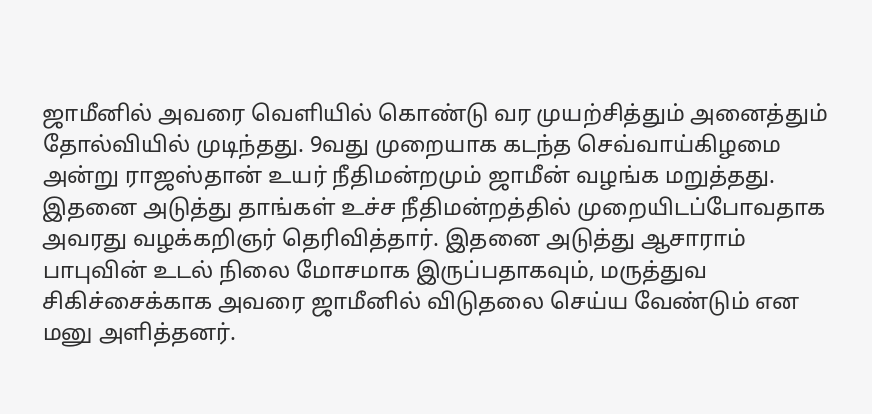ஜாமீனில் அவரை வெளியில் கொண்டு வர முயற்சித்தும் அனைத்தும் தோல்வியில் முடிந்தது. 9வது முறையாக கடந்த செவ்வாய்கிழமை அன்று ராஜஸ்தான் உயர் நீதிமன்றமும் ஜாமீன் வழங்க மறுத்தது.
இதனை அடுத்து தாங்கள் உச்ச நீதிமன்றத்தில் முறையிடப்போவதாக அவரது வழக்கறிஞர் தெரிவித்தார். இதனை அடுத்து ஆசாராம் பாபுவின் உடல் நிலை மோசமாக இருப்பதாகவும், மருத்துவ சிகிச்சைக்காக அவரை ஜாமீனில் விடுதலை செய்ய வேண்டும் என மனு அளித்தனர்.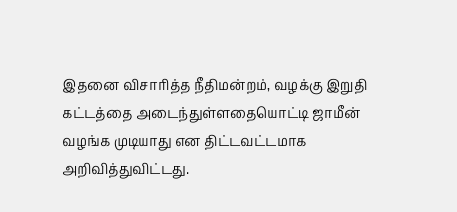இதனை விசாரித்த நீதிமன்றம், வழக்கு இறுதி கட்டத்தை அடைந்துள்ளதையொட்டி ஜாமீன் வழங்க முடியாது என திட்டவட்டமாக அறிவித்துவிட்டது.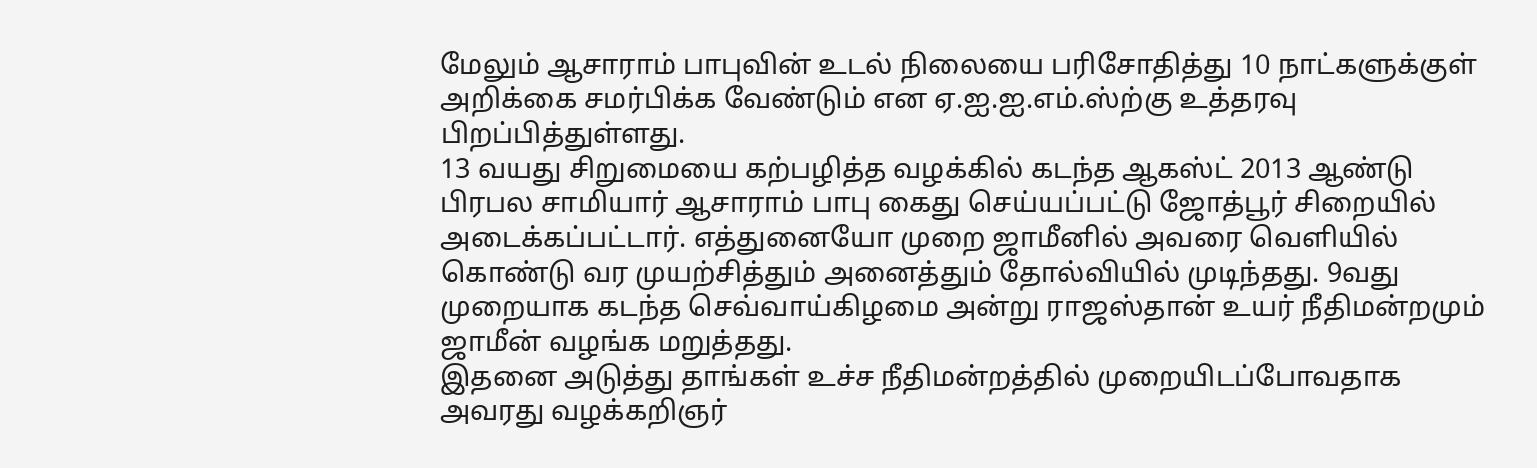மேலும் ஆசாராம் பாபுவின் உடல் நிலையை பரிசோதித்து 10 நாட்களுக்குள் அறிக்கை சமர்பிக்க வேண்டும் என ஏ.ஐ.ஐ.எம்.ஸ்ற்கு உத்தரவு பிறப்பித்துள்ளது.
13 வயது சிறுமையை கற்பழித்த வழக்கில் கடந்த ஆகஸ்ட் 2013 ஆண்டு பிரபல சாமியார் ஆசாராம் பாபு கைது செய்யப்பட்டு ஜோத்பூர் சிறையில் அடைக்கப்பட்டார். எத்துனையோ முறை ஜாமீனில் அவரை வெளியில் கொண்டு வர முயற்சித்தும் அனைத்தும் தோல்வியில் முடிந்தது. 9வது முறையாக கடந்த செவ்வாய்கிழமை அன்று ராஜஸ்தான் உயர் நீதிமன்றமும் ஜாமீன் வழங்க மறுத்தது.
இதனை அடுத்து தாங்கள் உச்ச நீதிமன்றத்தில் முறையிடப்போவதாக அவரது வழக்கறிஞர்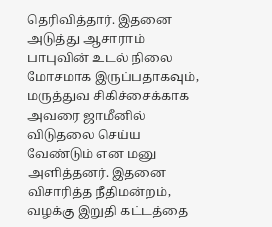தெரிவித்தார். இதனை அடுத்து ஆசாராம் பாபுவின் உடல் நிலை மோசமாக இருப்பதாகவும், மருத்துவ சிகிச்சைக்காக அவரை ஜாமீனில் விடுதலை செய்ய வேண்டும் என மனு அளித்தனர். இதனை விசாரித்த நீதிமன்றம், வழக்கு இறுதி கட்டத்தை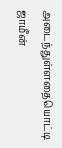அடைந்துள்ளதையொட்டி ஜாமீன்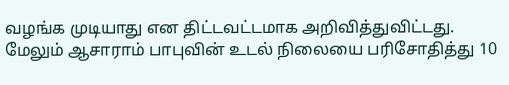வழங்க முடியாது என திட்டவட்டமாக அறிவித்துவிட்டது.
மேலும் ஆசாராம் பாபுவின் உடல் நிலையை பரிசோதித்து 10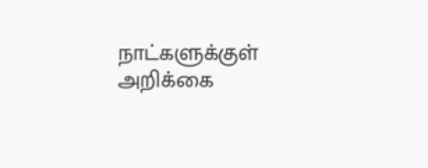நாட்களுக்குள் அறிக்கை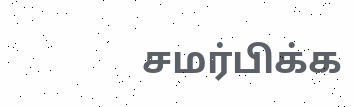சமர்பிக்க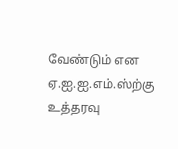வேண்டும் என ஏ.ஐ.ஐ.எம்.ஸ்ற்கு உத்தரவு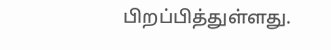பிறப்பித்துள்ளது.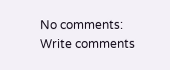No comments:
Write comments